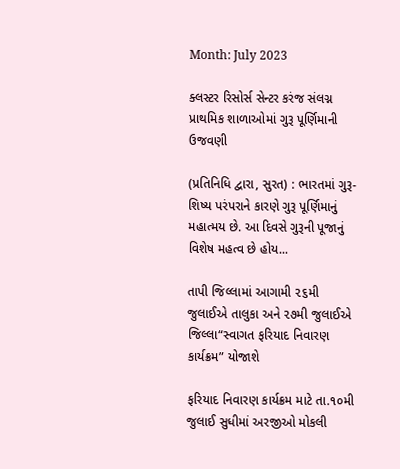Month: July 2023

ક્લસ્ટર રિસોર્સ સેન્ટર કરંજ સંલગ્ન પ્રાથમિક શાળાઓમાં ગુરૂ પૂર્ણિમાની ઉજવણી

(પ્રતિનિધિ દ્વારા, સુરત) : ભારતમાં ગુરૂ-શિષ્ય પરંપરાને કારણે ગુરૂ પૂર્ણિમાનું મહાત્મય છે. આ દિવસે ગુરૂની પૂજાનું વિશેષ મહત્વ છે હોય...

તાપી જિલ્લામાં આગામી ૨૬મી જુલાઈએ તાલુકા અને ૨૭મી જુલાઈએ જિલ્લા“સ્વાગત ફરિયાદ નિવારણ કાર્યક્રમ” યોજાશે

ફરિયાદ નિવારણ કાર્યક્રમ માટે તા.૧૦મી જુલાઈ સુધીમાં અરજીઓ મોકલી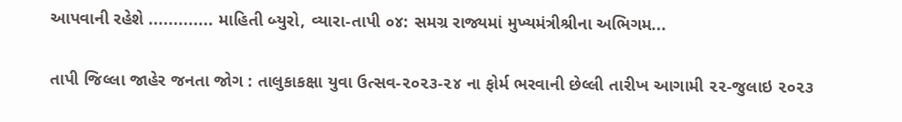આપવાની રહેશે ............. માહિતી બ્યુરો, વ્યારા-તાપી ૦૪: સમગ્ર રાજ્યમાં મુખ્યમંત્રીશ્રીના અભિગમ...

તાપી જિલ્લા જાહેર જનતા જોગ : તાલુકાકક્ષા યુવા ઉત્સવ-૨૦૨૩-૨૪ ના ફોર્મ ભરવાની છેલ્લી તારીખ આગામી ૨૨-જુલાઇ ૨૦૨૩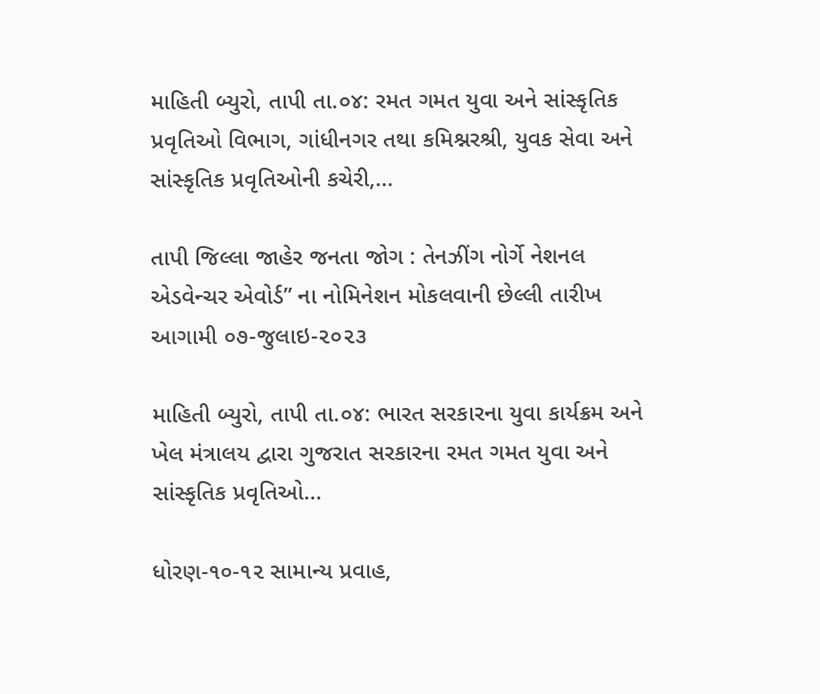માહિતી બ્યુરો, તાપી તા.૦૪: રમત ગમત યુવા અને સાંસ્કૃતિક પ્રવૃતિઓ વિભાગ, ગાંધીનગર તથા કમિશ્નરશ્રી, યુવક સેવા અને સાંસ્કૃતિક પ્રવૃતિઓની કચેરી,...

તાપી જિલ્લા જાહેર જનતા જોગ : તેનઝીંગ નોર્ગે નેશનલ એડવેન્ચર એવોર્ડ” ના નોમિનેશન મોકલવાની છેલ્લી તારીખ આગામી ૦૭-જુલાઇ-૨૦૨૩

માહિતી બ્યુરો, તાપી તા.૦૪: ભારત સરકારના યુવા કાર્યક્રમ અને ખેલ મંત્રાલય દ્વારા ગુજરાત સરકારના રમત ગમત યુવા અને સાંસ્કૃતિક પ્રવૃતિઓ...

ધોરણ-૧૦-૧૨ સામાન્ય પ્રવાહ,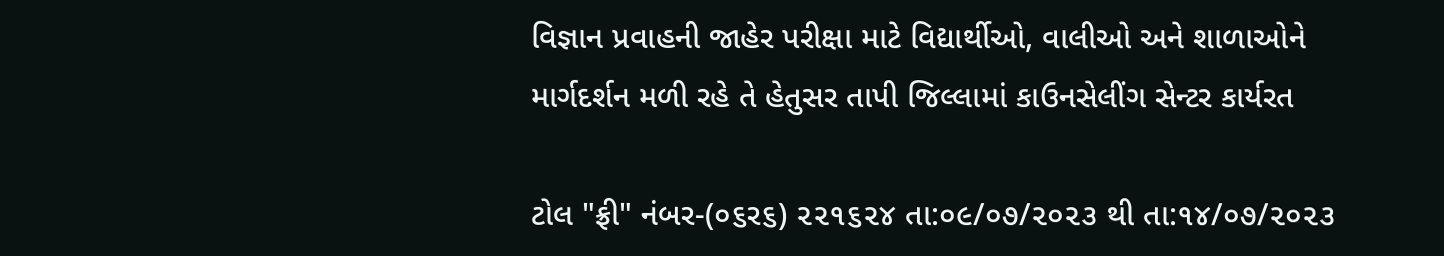વિજ્ઞાન પ્રવાહની જાહેર પરીક્ષા માટે વિદ્યાર્થીઓ, વાલીઓ અને શાળાઓને માર્ગદર્શન મળી રહે તે હેતુસર તાપી જિલ્લામાં કાઉનસેલીંગ સેન્ટર કાર્યરત

ટોલ "ફ્રી" નંબર-(૦૬ર૬) ૨૨૧૬૨૪ તા:૦૯/૦૭/૨૦૨૩ થી તા:૧૪/૦૭/૨૦૨૩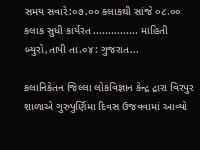સમય સવારે:૦૭.૦૦ કલાકથી સાંજે ૦૮.૦૦ કલાક સુધી કાર્યરત ............... માહિતી બ્યુરો,તાપી તા.૦૪: ગુજરાત...

કલાનિકેતન જિલ્લા લોકવિજ્ઞાન કેન્દ્ર દ્રારા વિરપુર શાળાએ ગુરુપુર્ણિમા દિવસ ઉજવવામાં આવ્યો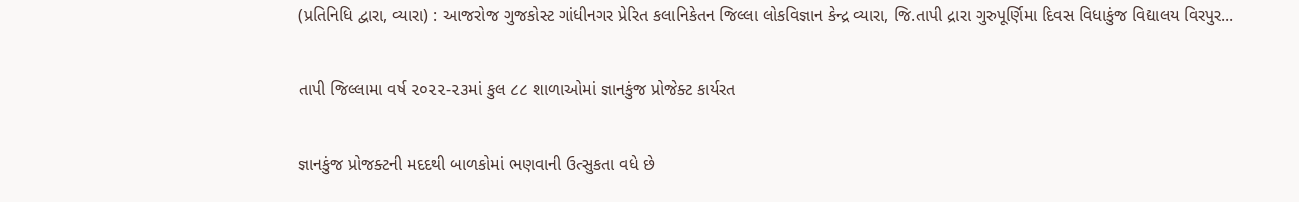(પ્રતિનિધિ દ્વારા, વ્યારા) : આજરોજ ગુજકોસ્ટ ગાંધીનગર પ્રેરિત કલાનિકેતન જિલ્લા લોકવિજ્ઞાન કેન્દ્ર વ્યારા, જિ.તાપી દ્રારા ગુરુપૂર્ણિમા દિવસ વિધાકુંજ વિદ્યાલય વિરપુર...

તાપી જિલ્લામા વર્ષ ૨૦૨૨-૨૩માં કુલ ૮૮ શાળાઓમાં જ્ઞાનકુંજ પ્રોજેક્ટ કાર્યરત

જ્ઞાનકુંજ પ્રોજક્ટની મદદથી બાળકોમાં ભણવાની ઉત્સુકતા વધે છે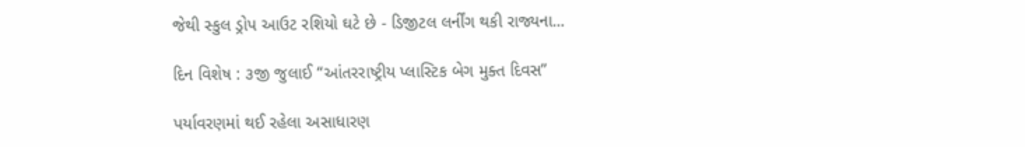જેથી સ્કુલ ડ્રોપ આઉટ રશિયો ઘટે છે - ડિજીટલ લર્નીંગ થકી રાજ્યના...

દિન વિશેષ : ૩જી જુલાઈ “આંતરરાષ્ટ્રીય પ્લાસ્ટિક બેગ મુક્ત દિવસ”

પર્યાવરણમાં થઈ રહેલા અસાધારણ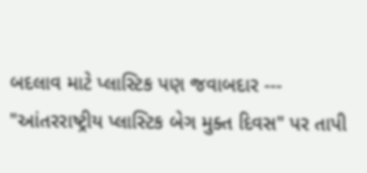બદલાવ માટે પ્લાસ્ટિક પણ જવાબદાર --- "આંતરરાષ્ટ્રીય પ્લાસ્ટિક બેગ મુક્ત દિવસ" પર તાપી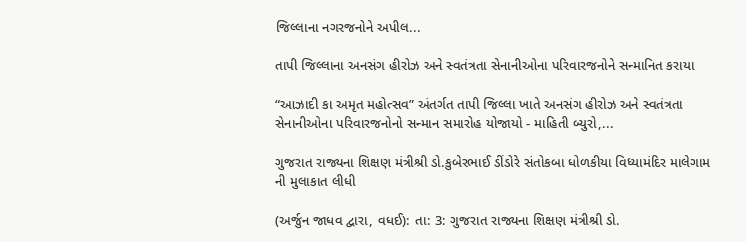જિલ્લાના નગરજનોને અપીલ...

તાપી જિલ્લાના અનસંગ હીરોઝ અને સ્વતંત્રતા સેનાનીઓના પરિવારજનોને સન્માનિત કરાયા

“આઝાદી કા અમૃત મહોત્સવ” અંતર્ગત તાપી જિલ્લા ખાતે અનસંગ હીરોઝ અને સ્વતંત્રતા સેનાનીઓના પરિવારજનોનો સન્માન સમારોહ યોજાયો - માહિતી બ્યુરો,...

ગુજરાત રાજ્યના શિક્ષણ મંત્રીશ્રી ડો.કુબેરભાઈ ડીંડોરે સંતોકબા ધોળકીયા વિધ્યામંદિર માલેગામ ની મુલાકાત લીધી

(અર્જુન જાધવ દ્વારા, વધઈ): તા: 3: ગુજરાત રાજ્યના શિક્ષણ મંત્રીશ્રી ડો.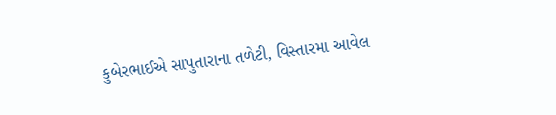કુબેરભાઈએ સાપુતારાના તળેટી, વિસ્તારમા આવેલ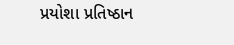પ્રયોશા પ્રતિષ્ઠાન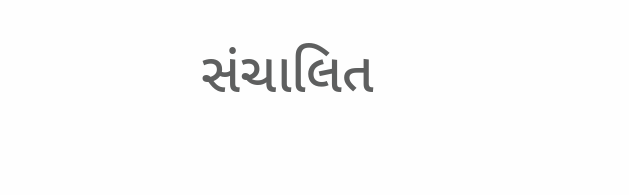સંચાલિત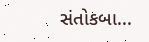સંતોકબા...